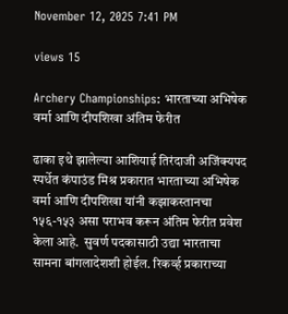November 12, 2025 7:41 PM

views 15

Archery Championships: भारताच्या अभिषेक वर्मा आणि दीपशिखा अंतिम फेरीत

ढाका इथे झालेल्या आशियाई तिरंदाजी अजिंक्यपद स्पर्धेत कंपाउंड मिश्र प्रकारात भारताच्या अभिषेक वर्मा आणि दीपशिखा यांनी कझाकस्तानचा १५६-१५३ असा पराभव करून अंतिम फेरीत प्रवेश केला आहे.  सुवर्ण पदकासाठी उद्या भारताचा सामना बांगलादेशशी होईल. रिकर्व्ह प्रकाराच्या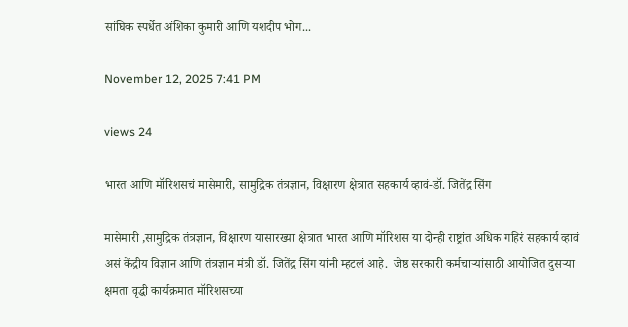सांघिक स्पर्धेत अंशिका कुमारी आणि यशदीप भोग...

November 12, 2025 7:41 PM

views 24

भारत आणि मॉरिशसचं मासेमारी, सामुद्रिक तंत्रज्ञान, विक्षारण क्षेत्रात सहकार्य व्हावं-डॉ. जितेंद्र सिंग

मासेमारी ,सामुद्रिक तंत्रज्ञान, विक्षारण यासारख्या क्षेत्रात भारत आणि मॉरिशस या दोन्ही राष्ट्रांत अधिक गहिरं सहकार्य व्हावं असं केंद्रीय विज्ञान आणि तंत्रज्ञान मंत्री डॉ. जितेंद्र सिंग यांनी म्हटलं आहे.  जेष्ठ सरकारी कर्मचाऱ्यांसाठी आयोजित दुसऱ्या क्षमता वृद्धी कार्यक्रमात मॉरिशसच्या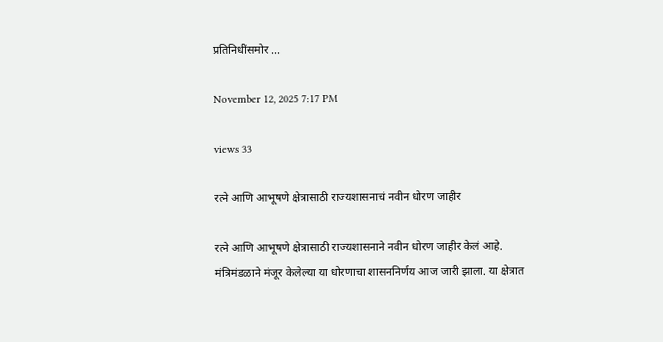प्रतिनिधींसमोर ...

November 12, 2025 7:17 PM

views 33

रत्ने आणि आभूषणे क्षेत्रासाठी राज्यशासनाचं नवीन धोरण जाहीर

रत्ने आणि आभूषणे क्षेत्रासाठी राज्यशासनाने नवीन धोरण जाहीर केलं आहे. मंत्रिमंडळाने मंजूर केलेल्या या धोरणाचा शासननिर्णय आज जारी झाला. या क्षेत्रात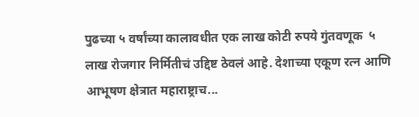पुढच्या ५ वर्षांच्या कालावधीत एक लाख कोटी रुपये गुंतवणूक  ५ लाख रोजगार निर्मितीचं उद्दिष्ट ठेवलं आहे. देशाच्या एकूण रत्न आणि आभूषण क्षेत्रात महाराष्ट्राच...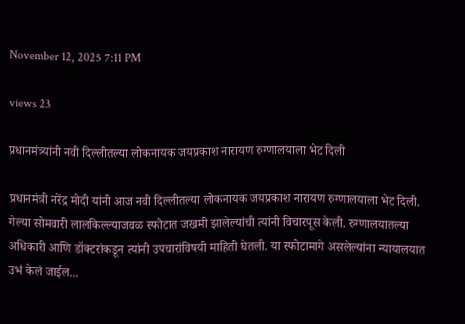November 12, 2025 7:11 PM

views 23

प्रधानमंत्र्यांनी नवी दिल्लीतल्या लोकनायक जयप्रकाश नारायण रुग्णालयाला भेट दिली

प्रधानमंत्री नरेंद्र मोदी यांनी आज नवी दिल्लीतल्या लोकनायक जयप्रकाश नारायण रुग्णालयाला भेट दिली. गेल्या सोमवारी लालकिल्ल्याजवळ स्फोटात जखमी झालेल्यांची त्यांनी विचारपूस केली. रुग्णालयातल्या अधिकारी आणि डॉक्टरांकडून त्यांनी उपचारांविषयी माहिती घेतली. या स्फोटामागे असलेल्यांना न्यायालयात उभं केलं जाईल...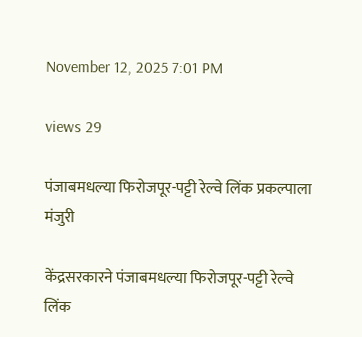November 12, 2025 7:01 PM

views 29

पंजाबमधल्या फिरोजपूर-पट्टी रेल्वे लिंक प्रकल्पाला मंजुरी

केंद्रसरकारने पंजाबमधल्या फिरोजपूर-पट्टी रेल्वे लिंक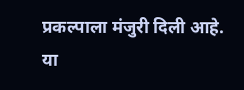प्रकल्पाला मंजुरी दिली आहे. या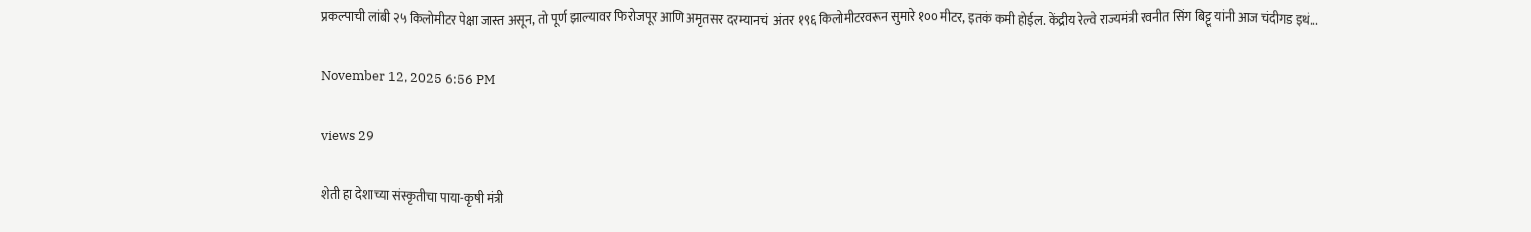प्रकल्पाची लांबी २५ किलोमीटर पेक्षा जास्त असून, तो पूर्ण झाल्यावर फिरोजपूर आणि अमृतसर दरम्यानचं  अंतर १९६ किलोमीटरवरून सुमारे १०० मीटर, इतकं कमी होईल. केंद्रीय रेल्वे राज्यमंत्री रवनीत सिंग बिट्टू यांनी आज चंदीगड इथं...

November 12, 2025 6:56 PM

views 29

शेती हा देशाच्या संस्कृतीचा पाया-कृषी मंत्री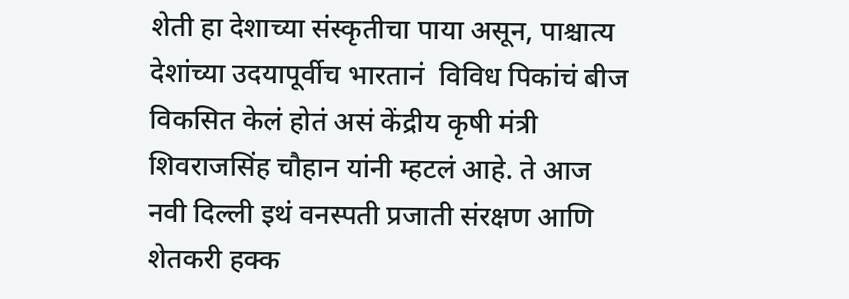शेती हा देशाच्या संस्कृतीचा पाया असून, पाश्चात्य देशांच्या उदयापूर्वीच भारतानं  विविध पिकांचं बीज विकसित केलं होतं असं केंद्रीय कृषी मंत्री शिवराजसिंह चौहान यांनी म्हटलं आहे. ते आज नवी दिल्ली इथं वनस्पती प्रजाती संरक्षण आणि शेतकरी हक्क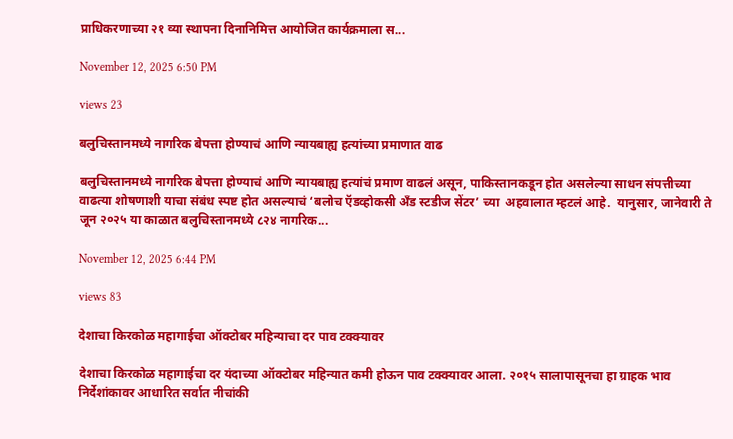प्राधिकरणाच्या २१ व्या स्थापना दिनानिमित्त आयोजित कार्यक्रमाला स...

November 12, 2025 6:50 PM

views 23

बलुचिस्तानमध्ये नागरिक बेपत्ता होण्याचं आणि न्यायबाह्य हत्यांच्या प्रमाणात वाढ

बलुचिस्तानमध्ये नागरिक बेपत्ता होण्याचं आणि न्यायबाह्य हत्यांचं प्रमाण वाढलं असून, पाकिस्तानकडून होत असलेल्या साधन संपत्तीच्या वाढत्या शोषणाशी याचा संबंध स्पष्ट होत असल्याचं ‘बलोच ऍडव्होकसी अँड स्टडीज सेंटर’ च्या  अहवालात म्हटलं आहे.  यानुसार, जानेवारी ते जून २०२५ या काळात बलुचिस्तानमध्ये ८२४ नागरिक...

November 12, 2025 6:44 PM

views 83

देशाचा किरकोळ महागाईचा ऑक्टोबर महिन्याचा दर पाव टक्क्यावर

देशाचा किरकोळ महागाईचा दर यंदाच्या ऑक्टोबर महिन्यात कमी होऊन पाव टक्क्यावर आला. २०१५ सालापासूनचा हा ग्राहक भाव निर्देशांकावर आधारित सर्वात नीचांकी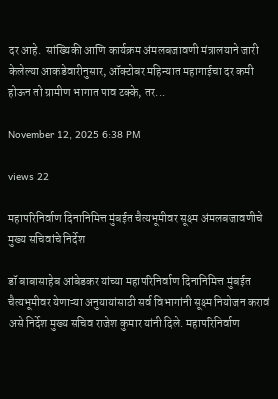दर आहे.  सांख्यिकी आणि कार्यक्रम अंमलबजावणी मंत्रालयाने जारी केलेल्या आकडेवारीनुसार, ऑक्टोबर महिन्यात महागाईचा दर कमी होऊन तो ग्रामीण भागात पाव टक्के, तर...

November 12, 2025 6:38 PM

views 22

महापरिनिर्वाण दिनानिमित्त मुंबईत चैत्यभूमीवर सूक्ष्म अंमलबजावणीचे मुख्य सचिवांचे निर्देश

डॉ बाबासाहेब आंबेडकर यांच्या महापरिनिर्वाण दिनानिमित्त मुंबईत चैत्यभूमीवर येणाऱ्या अनुयायांसाठी सर्व विभागांनी सूक्ष्म नियोजन करावं असे निर्देश मुख्य सचिव राजेश कुमार यांनी दिले. महापरिनिर्वाण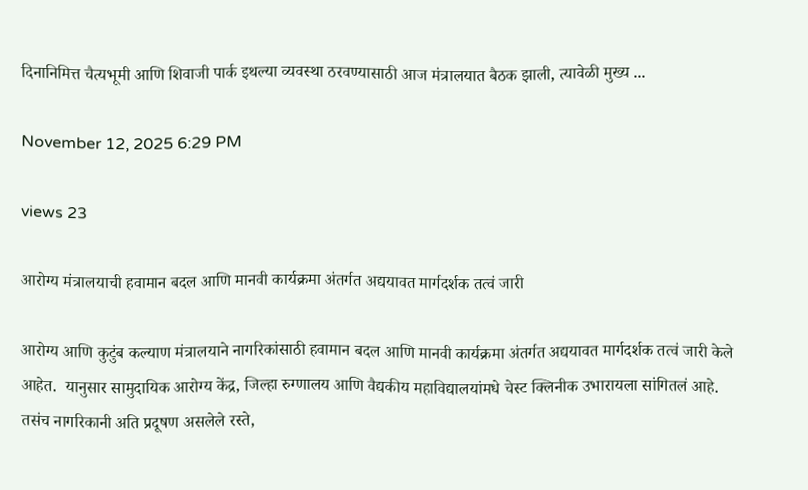दिनानिमित्त चैत्यभूमी आणि शिवाजी पार्क इथल्या व्यवस्था ठरवण्यासाठी आज मंत्रालयात बैठक झाली, त्यावेळी मुख्य ...

November 12, 2025 6:29 PM

views 23

आरोग्य मंत्रालयाची हवामान बदल आणि मानवी कार्यक्रमा अंतर्गत अद्ययावत मार्गदर्शक तत्वं जारी

आरोग्य आणि कुटुंब कल्याण मंत्रालयाने नागरिकांसाठी हवामान बदल आणि मानवी कार्यक्रमा अंतर्गत अद्ययावत मार्गदर्शक तत्वं जारी केले आहेत.  यानुसार सामुदायिक आरोग्य केंद्र, जिल्हा रुग्णालय आणि वैद्यकीय महाविद्यालयांमधे चेस्ट क्लिनीक उभारायला सांगितलं आहे. तसंच नागरिकानी अति प्रदूषण असलेले रस्ते,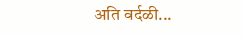अति वर्दळी...